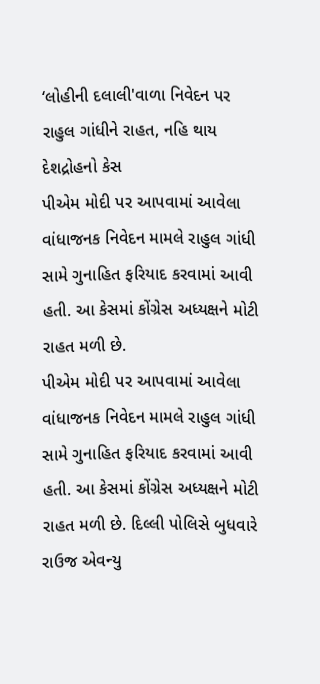‘લોહીની દલાલી'વાળા નિવેદન પર રાહુલ ગાંધીને રાહત, નહિ થાય દેશદ્રોહનો કેસ
પીએમ મોદી પર આપવામાં આવેલા વાંધાજનક નિવેદન મામલે રાહુલ ગાંધી સામે ગુનાહિત ફરિયાદ કરવામાં આવી હતી. આ કેસમાં કોંગ્રેસ અધ્યક્ષને મોટી રાહત મળી છે.
પીએમ મોદી પર આપવામાં આવેલા વાંધાજનક નિવેદન મામલે રાહુલ ગાંધી સામે ગુનાહિત ફરિયાદ કરવામાં આવી હતી. આ કેસમાં કોંગ્રેસ અધ્યક્ષને મોટી રાહત મળી છે. દિલ્લી પોલિસે બુધવારે રાઉજ એવન્યુ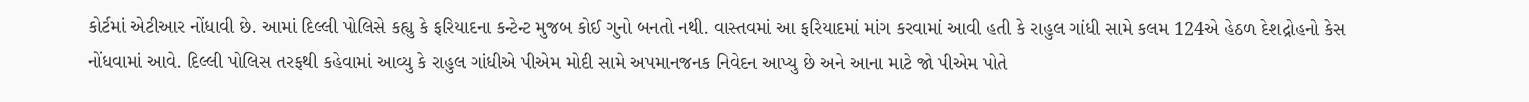કોર્ટમાં એટીઆર નોંધાવી છે. આમાં દિલ્લી પોલિસે કહ્યુ કે ફરિયાદના કન્ટેન્ટ મુજબ કોઈ ગુનો બનતો નથી. વાસ્તવમાં આ ફરિયાદમાં માંગ કરવામાં આવી હતી કે રાહુલ ગાંધી સામે કલમ 124એ હેઠળ દેશદ્રોહનો કેસ નોંધવામાં આવે. દિલ્લી પોલિસ તરફથી કહેવામાં આવ્યુ કે રાહુલ ગાંધીએ પીએમ મોદી સામે અપમાનજનક નિવેદન આપ્યુ છે અને આના માટે જો પીએમ પોતે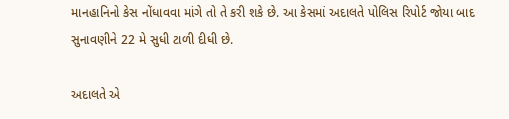માનહાનિનો કેસ નોંધાવવા માંગે તો તે કરી શકે છે. આ કેસમાં અદાલતે પોલિસ રિપોર્ટ જોયા બાદ સુનાવણીને 22 મે સુધી ટાળી દીધી છે.

અદાલતે એ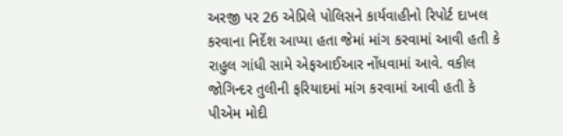અરજી પર 26 એપ્રિલે પોલિસને કાર્યવાહીનો રિપોર્ટ દાખલ કરવાના નિર્દેશ આપ્યા હતા જેમાં માંગ કરવામાં આવી હતી કે રાહુલ ગાંધી સામે એફઆઈઆર નોંધવામાં આવે. વકીલ જોગિન્દર તુલીની ફરિયાદમાં માંગ કરવામાં આવી હતી કે પીએમ મોદી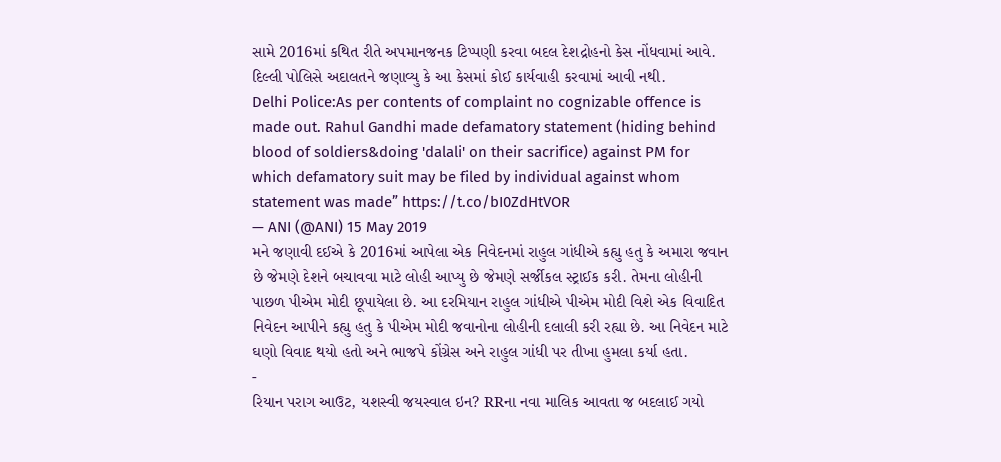સામે 2016માં કથિત રીતે અપમાનજનક ટિપ્પણી કરવા બદલ દેશદ્રોહનો કેસ નોંધવામાં આવે. દિલ્લી પોલિસે અદાલતને જણાવ્યુ કે આ કેસમાં કોઈ કાર્યવાહી કરવામાં આવી નથી.
Delhi Police:As per contents of complaint no cognizable offence is made out. Rahul Gandhi made defamatory statement (hiding behind blood of soldiers&doing 'dalali' on their sacrifice) against PM for which defamatory suit may be filed by individual against whom statement was made” https://t.co/bI0ZdHtVOR
— ANI (@ANI) 15 May 2019
મને જણાવી દઈએ કે 2016માં આપેલા એક નિવેદનમાં રાહુલ ગાંધીએ કહ્યુ હતુ કે અમારા જવાન છે જેમણે દેશને બચાવવા માટે લોહી આપ્યુ છે જેમણે સર્જીકલ સ્ટ્રાઈક કરી. તેમના લોહીની પાછળ પીએમ મોદી છૂપાયેલા છે. આ દરમિયાન રાહુલ ગાંધીએ પીએમ મોદી વિશે એક વિવાદિત નિવેદન આપીને કહ્યુ હતુ કે પીએમ મોદી જવાનોના લોહીની દલાલી કરી રહ્યા છે. આ નિવેદન માટે ઘણો વિવાદ થયો હતો અને ભાજપે કોંગ્રેસ અને રાહુલ ગાંધી પર તીખા હુમલા કર્યા હતા.
-
રિયાન પરાગ આઉટ, યશસ્વી જયસ્વાલ ઇન? RRના નવા માલિક આવતા જ બદલાઈ ગયો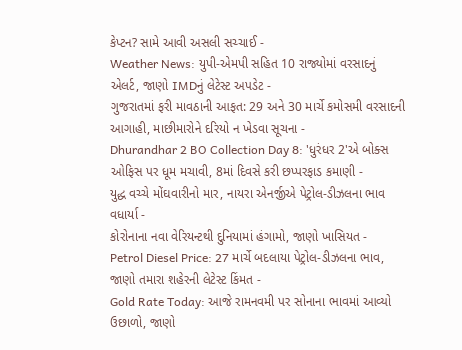કેપ્ટન? સામે આવી અસલી સચ્ચાઈ -
Weather News: યુપી-એમપી સહિત 10 રાજ્યોમાં વરસાદનું એલર્ટ, જાણો IMDનું લેટેસ્ટ અપડેટ -
ગુજરાતમાં ફરી માવઠાની આફત: 29 અને 30 માર્ચે કમોસમી વરસાદની આગાહી, માછીમારોને દરિયો ન ખેડવા સૂચના -
Dhurandhar 2 BO Collection Day 8: 'ધુરંધર 2'એ બોક્સ ઓફિસ પર ધૂમ મચાવી, 8માં દિવસે કરી છપ્પરફાડ કમાણી -
યુદ્ધ વચ્ચે મોંઘવારીનો માર, નાયરા એનર્જીએ પેટ્રોલ-ડીઝલના ભાવ વધાર્યા -
કોરોનાના નવા વેરિયન્ટથી દુનિયામાં હંગામો, જાણો ખાસિયત -
Petrol Diesel Price: 27 માર્ચે બદલાયા પેટ્રોલ-ડીઝલના ભાવ, જાણો તમારા શહેરની લેટેસ્ટ કિંમત -
Gold Rate Today: આજે રામનવમી પર સોનાના ભાવમાં આવ્યો ઉછાળો, જાણો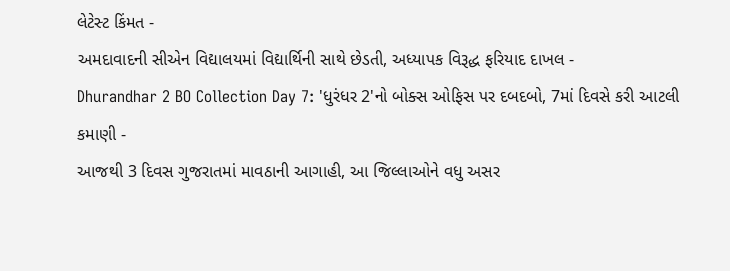લેટેસ્ટ કિંમત -
અમદાવાદની સીએન વિદ્યાલયમાં વિદ્યાર્થિની સાથે છેડતી, અધ્યાપક વિરૂદ્ધ ફરિયાદ દાખલ -
Dhurandhar 2 BO Collection Day 7: 'ધુરંધર 2'નો બોક્સ ઓફિસ પર દબદબો, 7માં દિવસે કરી આટલી કમાણી -
આજથી 3 દિવસ ગુજરાતમાં માવઠાની આગાહી, આ જિલ્લાઓને વધુ અસર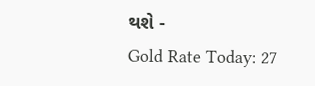થશે -
Gold Rate Today: 27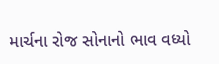માર્ચના રોજ સોનાનો ભાવ વધ્યો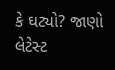કે ઘટ્યો? જાણો લેટેસ્ટ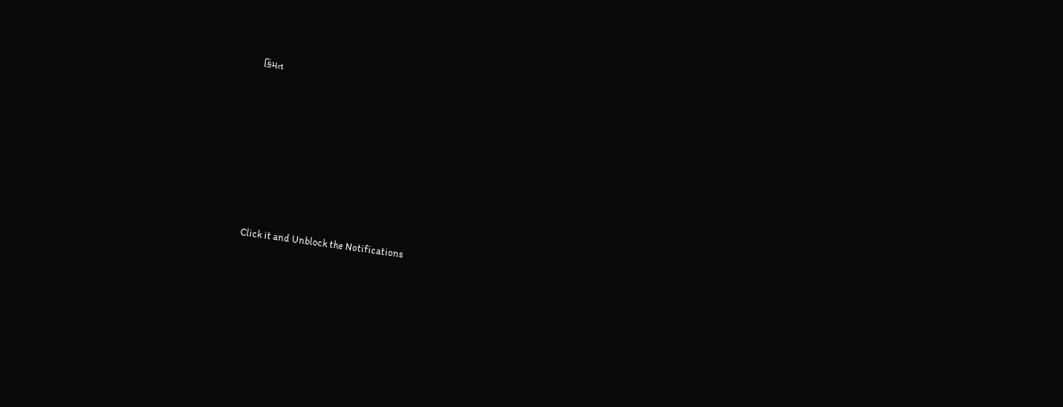કિંમત









Click it and Unblock the Notifications